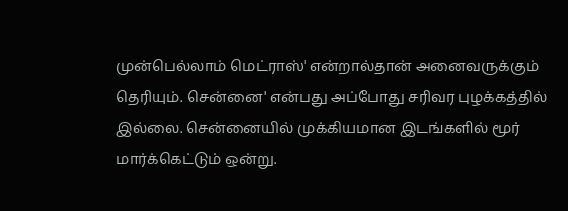முன்பெல்லாம் மெட்ராஸ்' என்றால்தான் அனைவருக்கும் தெரியும். சென்னை' என்பது அப்போது சரிவர புழக்கத்தில் இல்லை. சென்னையில் முக்கியமான இடங்களில் மூர் மார்க்கெட்டும் ஒன்று.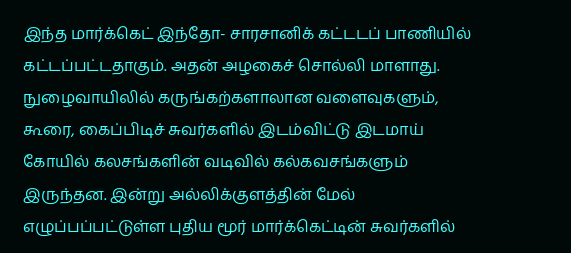இந்த மார்க்கெட் இந்தோ- சாரசானிக் கட்டடப் பாணியில் கட்டப்பட்டதாகும். அதன் அழகைச் சொல்லி மாளாது.
நுழைவாயிலில் கருங்கற்களாலான வளைவுகளும், கூரை, கைப்பிடிச் சுவர்களில் இடம்விட்டு இடமாய் கோயில் கலசங்களின் வடிவில் கல்கவசங்களும் இருந்தன. இன்று அல்லிக்குளத்தின் மேல் எழுப்பப்பட்டுள்ள புதிய மூர் மார்க்கெட்டின் சுவர்களில்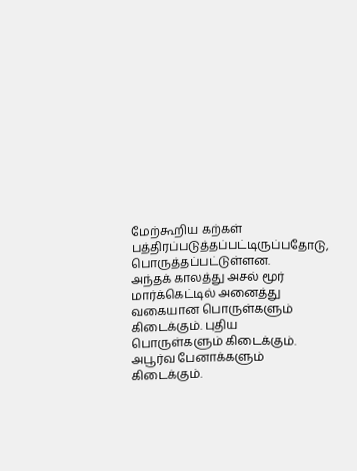மேற்கூறிய கற்கள் பத்திரப்படுத்தப்பட்டிருப்பதோடு, பொருத்தப்பட்டுள்ளன.
அந்தக் காலத்து அசல் மூர் மார்க்கெட்டில் அனைத்து வகையான பொருள்களும் கிடைக்கும். புதிய பொருள்களும் கிடைக்கும். அபூர்வ பேனாக்களும் கிடைக்கும்.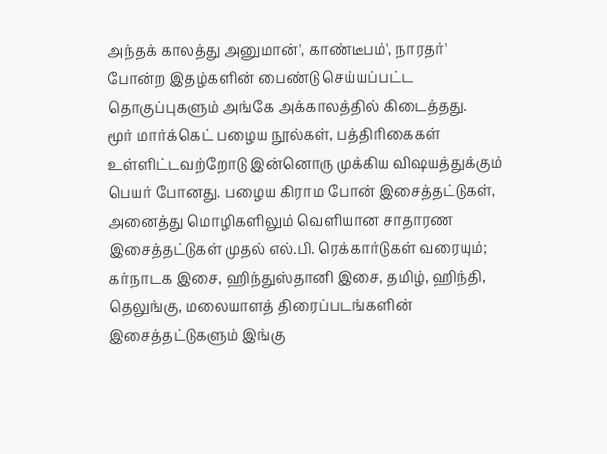அந்தக் காலத்து அனுமான்', காண்டீபம்', நாரதர்' போன்ற இதழ்களின் பைண்டு செய்யப்பட்ட தொகுப்புகளும் அங்கே அக்காலத்தில் கிடைத்தது.
மூர் மார்க்கெட் பழைய நூல்கள், பத்திரிகைகள் உள்ளிட்டவற்றோடு இன்னொரு முக்கிய விஷயத்துக்கும் பெயர் போனது. பழைய கிராம போன் இசைத்தட்டுகள், அனைத்து மொழிகளிலும் வெளியான சாதாரண இசைத்தட்டுகள் முதல் எல்.பி. ரெக்கார்டுகள் வரையும்; கர்நாடக இசை, ஹிந்துஸ்தானி இசை, தமிழ், ஹிந்தி, தெலுங்கு, மலையாளத் திரைப்படங்களின் இசைத்தட்டுகளும் இங்கு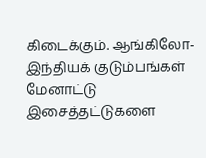கிடைக்கும். ஆங்கிலோ- இந்தியக் குடும்பங்கள் மேனாட்டு இசைத்தட்டுகளை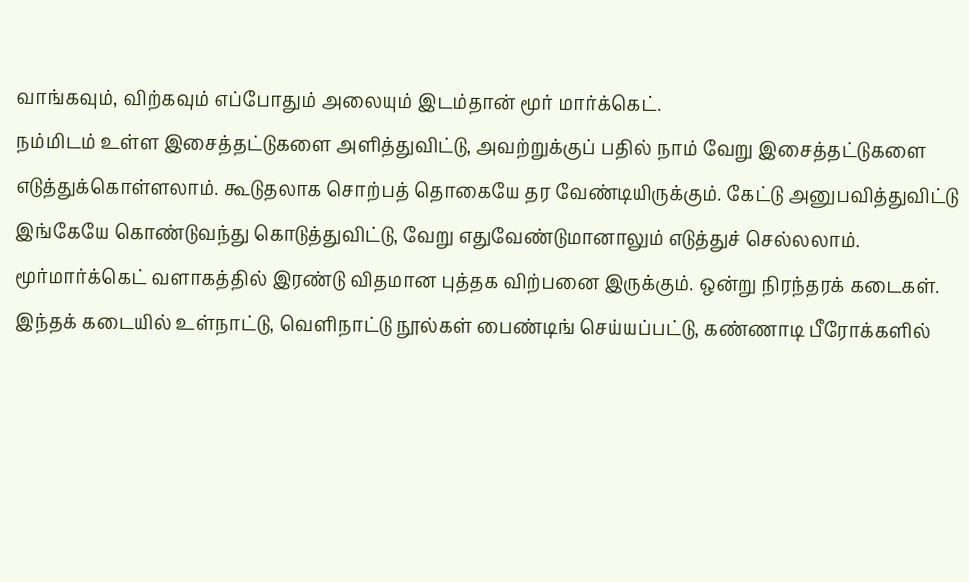வாங்கவும், விற்கவும் எப்போதும் அலையும் இடம்தான் மூர் மார்க்கெட்.
நம்மிடம் உள்ள இசைத்தட்டுகளை அளித்துவிட்டு, அவற்றுக்குப் பதில் நாம் வேறு இசைத்தட்டுகளை எடுத்துக்கொள்ளலாம். கூடுதலாக சொற்பத் தொகையே தர வேண்டியிருக்கும். கேட்டு அனுபவித்துவிட்டு இங்கேயே கொண்டுவந்து கொடுத்துவிட்டு, வேறு எதுவேண்டுமானாலும் எடுத்துச் செல்லலாம்.
மூர்மார்க்கெட் வளாகத்தில் இரண்டு விதமான புத்தக விற்பனை இருக்கும். ஒன்று நிரந்தரக் கடைகள். இந்தக் கடையில் உள்நாட்டு, வெளிநாட்டு நூல்கள் பைண்டிங் செய்யப்பட்டு, கண்ணாடி பீரோக்களில்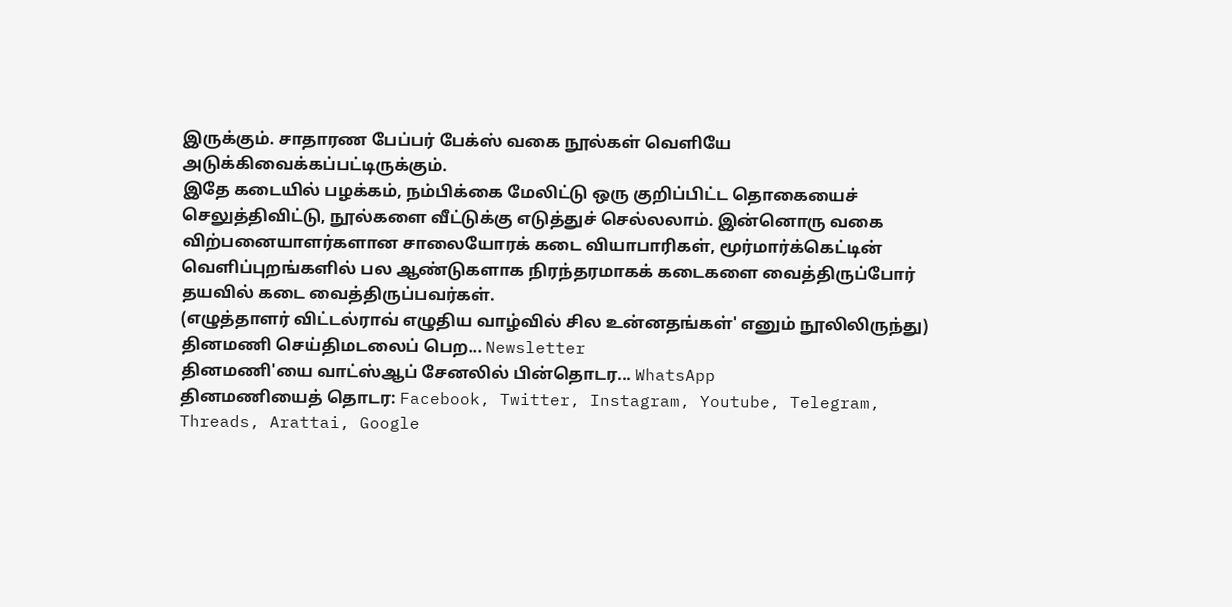இருக்கும். சாதாரண பேப்பர் பேக்ஸ் வகை நூல்கள் வெளியே அடுக்கிவைக்கப்பட்டிருக்கும்.
இதே கடையில் பழக்கம், நம்பிக்கை மேலிட்டு ஒரு குறிப்பிட்ட தொகையைச் செலுத்திவிட்டு, நூல்களை வீட்டுக்கு எடுத்துச் செல்லலாம். இன்னொரு வகை விற்பனையாளர்களான சாலையோரக் கடை வியாபாரிகள், மூர்மார்க்கெட்டின் வெளிப்புறங்களில் பல ஆண்டுகளாக நிரந்தரமாகக் கடைகளை வைத்திருப்போர் தயவில் கடை வைத்திருப்பவர்கள்.
(எழுத்தாளர் விட்டல்ராவ் எழுதிய வாழ்வில் சில உன்னதங்கள்' எனும் நூலிலிருந்து)
தினமணி செய்திமடலைப் பெற... Newsletter
தினமணி'யை வாட்ஸ்ஆப் சேனலில் பின்தொடர... WhatsApp
தினமணியைத் தொடர: Facebook, Twitter, Instagram, Youtube, Telegram, Threads, Arattai, Google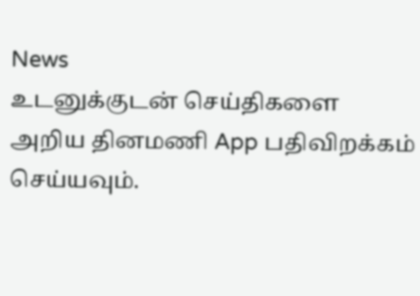News
உடனுக்குடன் செய்திகளை அறிய தினமணி App பதிவிறக்கம் செய்யவும்.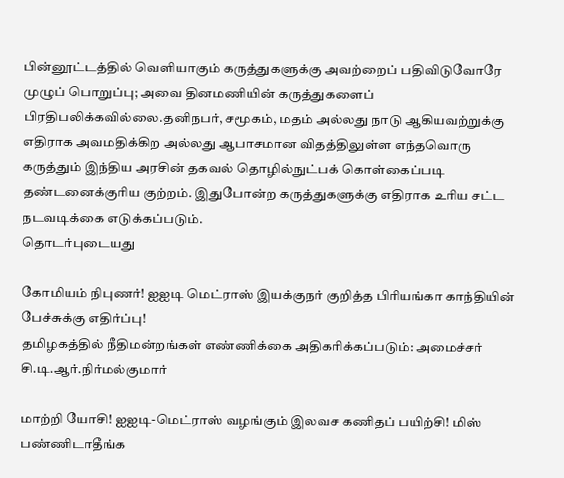பின்னூட்டத்தில் வெளியாகும் கருத்துகளுக்கு அவற்றைப் பதிவிடுவோரே முழுப் பொறுப்பு; அவை தினமணியின் கருத்துகளைப் பிரதிபலிக்கவில்லை.தனிநபர், சமூகம், மதம் அல்லது நாடு ஆகியவற்றுக்கு எதிராக அவமதிக்கிற அல்லது ஆபாசமான விதத்திலுள்ள எந்தவொரு கருத்தும் இந்திய அரசின் தகவல் தொழில்நுட்பக் கொள்கைப்படி தண்டனைக்குரிய குற்றம். இதுபோன்ற கருத்துகளுக்கு எதிராக உரிய சட்ட நடவடிக்கை எடுக்கப்படும்.
தொடர்புடையது

கோமியம் நிபுணர்! ஐஐடி மெட்ராஸ் இயக்குநர் குறித்த பிரியங்கா காந்தியின் பேச்சுக்கு எதிர்ப்பு!
தமிழகத்தில் நீதிமன்றங்கள் எண்ணிக்கை அதிகரிக்கப்படும்: அமைச்சர் சி.டி.ஆர்.நிர்மல்குமார்

மாற்றி யோசி! ஐஐடி-மெட்ராஸ் வழங்கும் இலவச கணிதப் பயிற்சி! மிஸ் பண்ணிடாதீங்க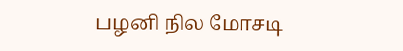பழனி நில மோசடி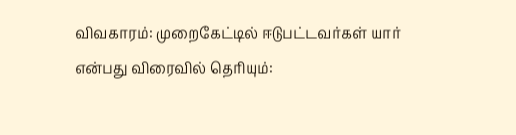விவகாரம்: முறைகேட்டில் ஈடுபட்டவர்கள் யார் என்பது விரைவில் தெரியும்: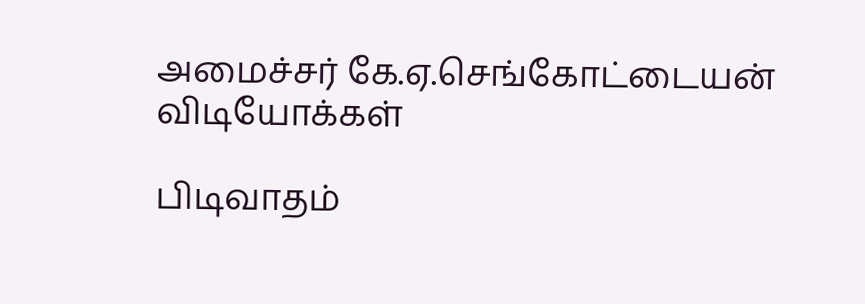அமைச்சர் கே.ஏ.செங்கோட்டையன்
விடியோக்கள்

பிடிவாதம்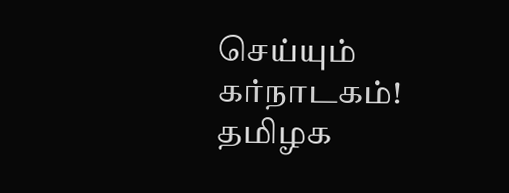செய்யும் கர்நாடகம்! தமிழக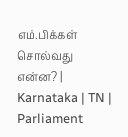எம்.பிக்கள் சொல்வது என்ன? | Karnataka | TN | Parliament